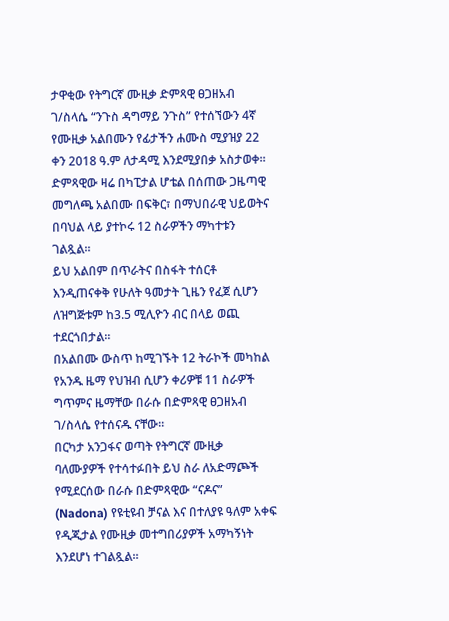ታዋቂው የትግርኛ ሙዚቃ ድምጻዊ ፀጋዘአብ ገ/ስላሴ “ንጉስ ዳግማይ ንጉስ” የተሰኘውን 4ኛ የሙዚቃ አልበሙን የፊታችን ሐሙስ ሚያዝያ 22 ቀን 2018 ዓ.ም ለታዳሚ እንደሚያበቃ አስታወቀ።
ድምጻዊው ዛሬ በካፒታል ሆቴል በሰጠው ጋዜጣዊ መግለጫ አልበሙ በፍቅር፣ በማህበራዊ ህይወትና በባህል ላይ ያተኮሩ 12 ስራዎችን ማካተቱን ገልጿል።
ይህ አልበም በጥራትና በስፋት ተሰርቶ እንዲጠናቀቅ የሁለት ዓመታት ጊዜን የፈጀ ሲሆን ለዝግጅቱም ከ3.5 ሚሊዮን ብር በላይ ወጪ ተደርጎበታል።
በአልበሙ ውስጥ ከሚገኙት 12 ትራኮች መካከል የአንዱ ዜማ የህዝብ ሲሆን ቀሪዎቹ 11 ስራዎች ግጥምና ዜማቸው በራሱ በድምጻዊ ፀጋዘአብ ገ/ስላሴ የተሰናዱ ናቸው።
በርካታ አንጋፋና ወጣት የትግርኛ ሙዚቃ ባለሙያዎች የተሳተፉበት ይህ ስራ ለአድማጮች የሚደርሰው በራሱ በድምጻዊው “ናዶና” (Nadona) የዩቲዩብ ቻናል እና በተለያዩ ዓለም አቀፍ የዲጂታል የሙዚቃ መተግበሪያዎች አማካኝነት እንደሆነ ተገልጿል።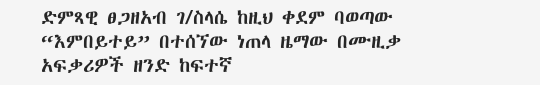ድምጻዊ ፀጋዘአብ ገ/ስላሴ ከዚህ ቀደም ባወጣው “እምበይተይ” በተሰኘው ነጠላ ዜማው በሙዚቃ አፍቃሪዎች ዘንድ ከፍተኛ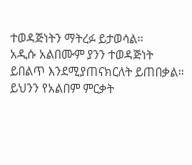ተወዳጅነትን ማትረፉ ይታወሳል።
አዲሱ አልበሙም ያንን ተወዳጅነት ይበልጥ እንደሚያጠናክርለት ይጠበቃል።
ይህንን የአልበም ምርቃት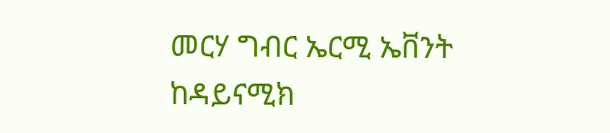መርሃ ግብር ኤርሚ ኤቨንት ከዳይናሚክ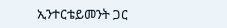ኢንተርቴይመንት ጋር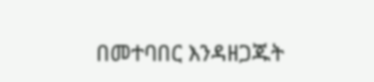በመተባበር እንዳዘጋጁት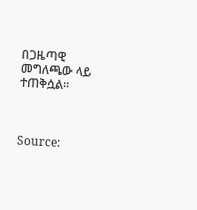በጋዜጣዊ መግለጫው ላይ ተጠቅሷል።



Source: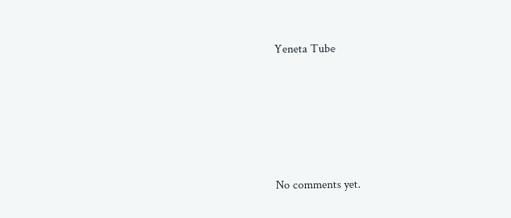Yeneta Tube








No comments yet.